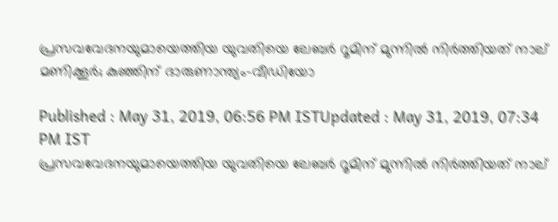പ്രസവവേദനയുമായെത്തിയ യുവതിയെ ലേബർ റൂമിന് മുന്നിൽ നിർത്തിയത് നാല് മണിക്കൂര്‍; കുഞ്ഞിന് ദാരുണാന്ത്യം-വീഡിയോ

Published : May 31, 2019, 06:56 PM ISTUpdated : May 31, 2019, 07:34 PM IST
പ്രസവവേദനയുമായെത്തിയ യുവതിയെ ലേബർ റൂമിന് മുന്നിൽ നിർത്തിയത് നാല്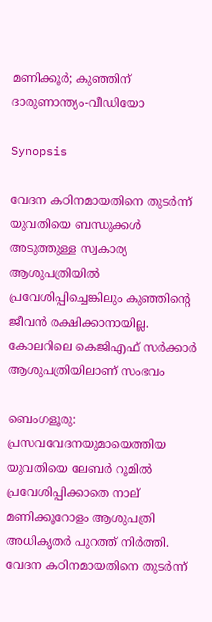മണിക്കൂര്‍; കുഞ്ഞിന് ദാരുണാന്ത്യം-വീഡിയോ

Synopsis

വേദന കഠിനമായതിനെ തുടർന്ന് യുവതിയെ ബന്ധുക്കൾ അടുത്തുള്ള സ്വകാര്യ ആശുപത്രിയിൽ പ്രവേശിപ്പിച്ചെങ്കിലും കുഞ്ഞിന്റെ ജീവൻ രക്ഷിക്കാനായില്ല. കോലറിലെ കെജിഎഫ് സർക്കാർ ആശുപത്രിയിലാണ് സംഭവം

ബെംഗളൂരു: പ്രസവവേദനയുമായെത്തിയ യുവതിയെ ലേബർ റൂമിൽ പ്രവേശിപ്പിക്കാതെ നാല് മണിക്കൂറോളം ആശുപത്രി അധികൃതർ പുറത്ത് നിർത്തി. വേദന കഠിനമായതിനെ തുടർന്ന്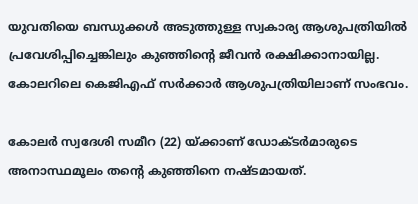യുവതിയെ ബന്ധുക്കൾ അടുത്തുള്ള സ്വകാര്യ ആശുപത്രിയിൽ പ്രവേശിപ്പിച്ചെങ്കിലും കുഞ്ഞിന്റെ ജീവൻ രക്ഷിക്കാനായില്ല. കോലറിലെ കെജിഎഫ് സർക്കാർ ആശുപത്രിയിലാണ് സംഭവം.

കോലർ സ്വദേശി സമീറ (22) യ്ക്കാണ് ഡോക്ടർമാരുടെ അനാസ്ഥമൂലം തന്റെ കുഞ്ഞിനെ നഷ്ടമായത്.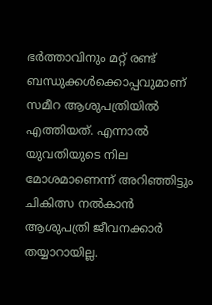ഭർത്താവിനും മറ്റ് രണ്ട് ബന്ധുക്കൾക്കൊപ്പവുമാണ് സമീറ ആശുപത്രിയിൽ എത്തിയത്. എന്നാൽ യുവതിയുടെ നില മോശമാണെന്ന് അറിഞ്ഞിട്ടും ചികിത്സ നൽകാൻ ആശുപത്രി ജീവനക്കാർ തയ്യാറായില്ല.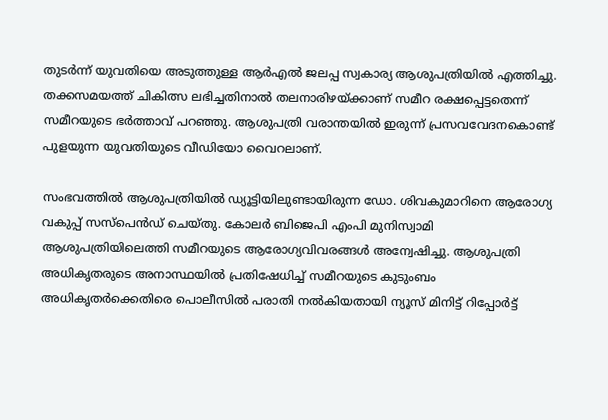തുടർന്ന് യുവതിയെ അടുത്തുള്ള ആർഎൽ ജലപ്പ സ്വകാര്യ ആശുപത്രിയിൽ എത്തിച്ചു. തക്കസമയത്ത് ചികിത്സ ലഭിച്ചതിനാൽ തലനാരിഴയ്ക്കാണ് സമീറ രക്ഷപ്പെട്ടതെന്ന് സമീറയുടെ ഭർത്താവ് പറഞ്ഞു. ആശുപത്രി വരാന്തയിൽ ഇരുന്ന് പ്രസവവേദനകൊണ്ട് പുളയുന്ന യുവതിയുടെ വീഡിയോ വൈറലാണ്.

സംഭവത്തിൽ ആശുപത്രിയിൽ ഡ്യൂട്ടിയിലുണ്ടായിരുന്ന ഡോ. ശിവകുമാറിനെ ആരോഗ്യ വകുപ്പ് സസ്പെൻഡ് ചെയ്തു. കോലർ ബിജെപി എംപി മുനിസ്വാമി ആശുപത്രിയിലെത്തി സമീറയുടെ ആരോഗ്യവിവരങ്ങൾ അന്വേഷിച്ചു. ആശുപത്രി അധികൃതരുടെ അനാസ്ഥയിൽ പ്രതിഷേധിച്ച് സമീറയുടെ കുടുംബം അധികൃതർക്കെതിരെ പൊലീസിൽ പരാതി നൽകിയതായി ന്യൂസ് മിനിട്ട് റിപ്പോർ‌ട്ട്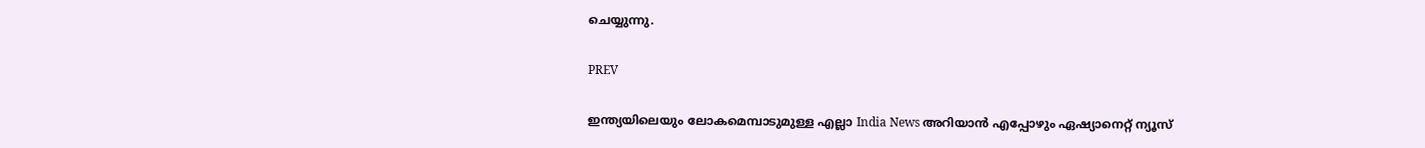ചെയ്യുന്നു.

PREV

ഇന്ത്യയിലെയും ലോകമെമ്പാടുമുള്ള എല്ലാ India News അറിയാൻ എപ്പോഴും ഏഷ്യാനെറ്റ് ന്യൂസ്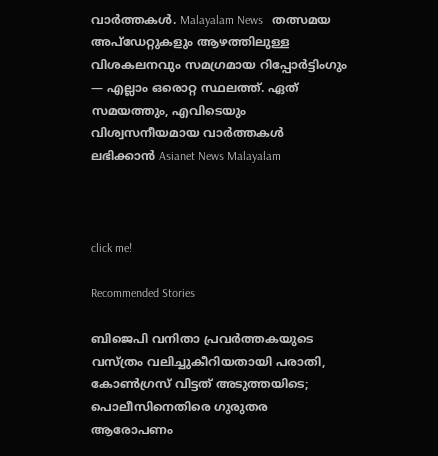വാർത്തകൾ. Malayalam News   തത്സമയ അപ്‌ഡേറ്റുകളും ആഴത്തിലുള്ള വിശകലനവും സമഗ്രമായ റിപ്പോർട്ടിംഗും — എല്ലാം ഒരൊറ്റ സ്ഥലത്ത്. ഏത് സമയത്തും, എവിടെയും വിശ്വസനീയമായ വാർത്തകൾ ലഭിക്കാൻ Asianet News Malayalam



click me!

Recommended Stories

ബിജെപി വനിതാ പ്രവർത്തകയുടെ വസ്ത്രം വലിച്ചുകീറിയതായി പരാതി, കോൺഗ്രസ് വിട്ടത് അടുത്തയിടെ; പൊലീസിനെതിരെ ഗുരുതര ആരോപണം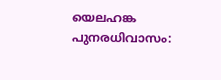യെലഹങ്ക പുനരധിവാസം: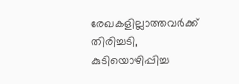രേഖകളില്ലാത്തവർക്ക് തിരിച്ചടി, കുടിയൊഴിപ്പിച്ച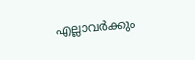എല്ലാവർക്കും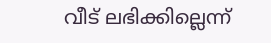വീട് ലഭിക്കില്ലെന്ന്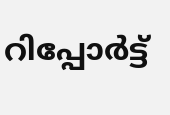റിപ്പോർട്ട്